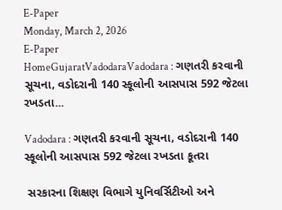E-Paper
Monday, March 2, 2026
E-Paper
HomeGujaratVadodaraVadodara : ગણતરી કરવાની સૂચના, વડોદરાની 140 સ્કૂલોની આસપાસ 592 જેટલા રખડતા...

Vadodara : ગણતરી કરવાની સૂચના, વડોદરાની 140 સ્કૂલોની આસપાસ 592 જેટલા રખડતા કૂતરા

 સરકારના શિક્ષણ વિભાગે યુનિવર્સિટીઓ અને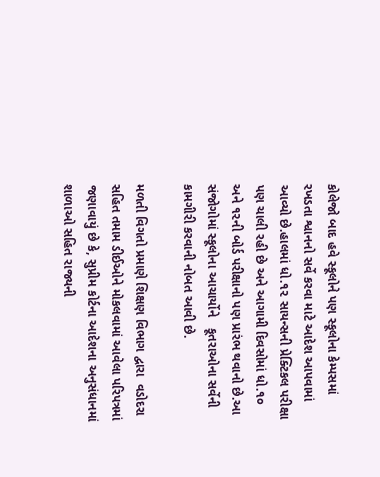કોલેજો બાદ હવે સ્કૂલોને પણ સ્કૂલોના કેમ્પસમાં રખડતા શ્વાનનો સર્વે કરવા માટે આદેશ આપવામાં આવ્યો છે.હાલમાં ધો.૧૨ સાયન્સની પ્રેક્ટિકલ પરીક્ષા પણ ચાલી રહી છે અને આગામી દિવસોમાં ધો.૧૦ અને ૧૨ની બોર્ડ પરીક્ષાનો પણ પ્રારંભ થવાનો છે.આ સંજોગોમાં સ્કૂલોના આચાર્યોને   કૂતરાઓના સર્વેની કામગીરી કરવાની નોબત આવી છે.

મળતી વિગતો પ્રમાણે શિક્ષણ વિભાગ દ્વારા  વડોદરા સહિત તમામ ડીઈઓને મોકલવામાં આવેલા પરિપત્રમાં જણાવાયું છે કે, સુપ્રીમ કોર્ટના આદેશના અનુસંધાનમાં શાળાઓ સહિત રાજ્યની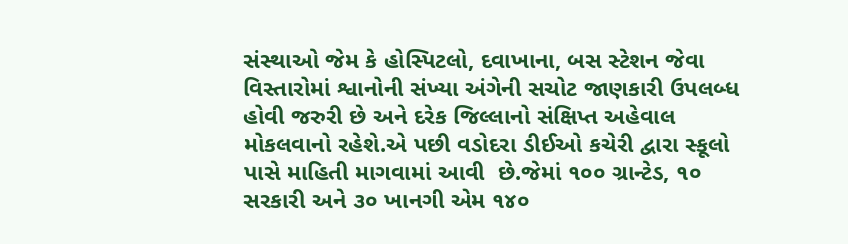સંસ્થાઓ જેમ કે હોસ્પિટલો, દવાખાના, બસ સ્ટેશન જેવા વિસ્તારોમાં શ્વાનોની સંખ્યા અંગેની સચોટ જાણકારી ઉપલબ્ધ હોવી જરુરી છે અને દરેક જિલ્લાનો સંક્ષિપ્ત અહેવાલ મોકલવાનો રહેશે.એ પછી વડોદરા ડીઈઓ કચેરી દ્વારા સ્કૂલો પાસે માહિતી માગવામાં આવી  છે.જેમાં ૧૦૦ ગ્રાન્ટેડ, ૧૦  સરકારી અને ૩૦ ખાનગી એમ ૧૪૦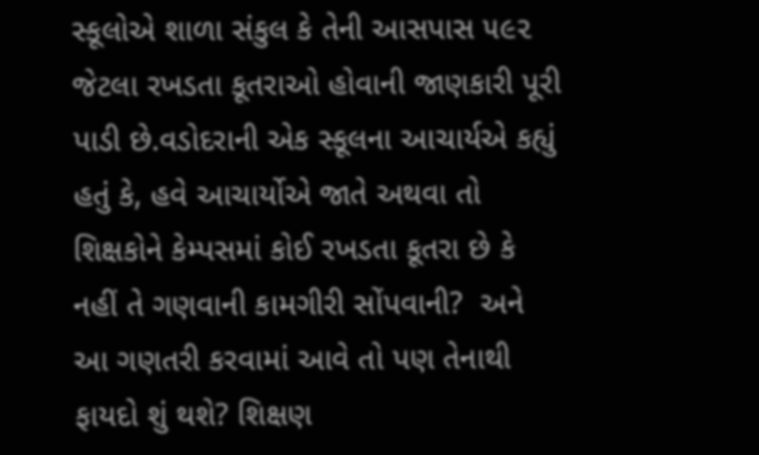સ્કૂલોએ શાળા સંકુલ કે તેની આસપાસ ૫૯૨ જેટલા રખડતા કૂતરાઓ હોવાની જાણકારી પૂરી પાડી છે.વડોદરાની એક સ્કૂલના આચાર્યએ કહ્યું હતું કે, હવે આચાર્યોએ જાતે અથવા તો શિક્ષકોને કેમ્પસમાં કોઈ રખડતા કૂતરા છે કે નહીં તે ગણવાની કામગીરી સોંપવાની?  અને આ ગણતરી કરવામાં આવે તો પણ તેનાથી ફાયદો શું થશે? શિક્ષણ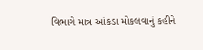વિભાગે માત્ર આંકડા મોકલવાનું કહીને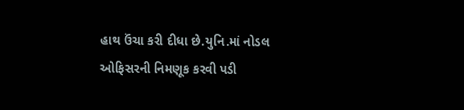હાથ ઉંચા કરી દીધા છે.યુનિ.માં નોડલ ઓફિસરની નિમણૂક કરવી પડી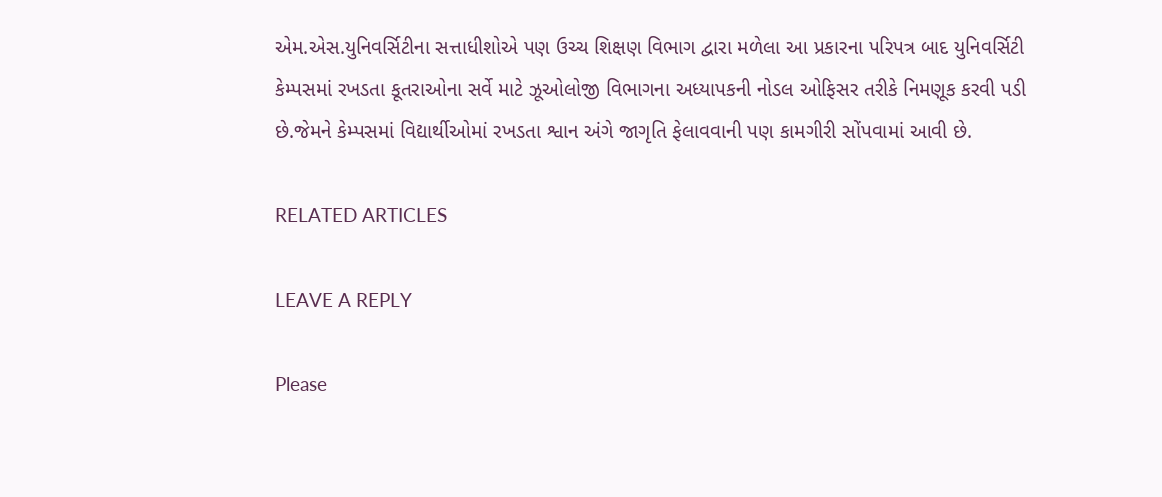એમ.એસ.યુનિવર્સિટીના સત્તાધીશોએ પણ ઉચ્ચ શિક્ષણ વિભાગ દ્વારા મળેલા આ પ્રકારના પરિપત્ર બાદ યુનિવર્સિટી કેમ્પસમાં રખડતા કૂતરાઓના સર્વે માટે ઝૂઓલોજી વિભાગના અધ્યાપકની નોડલ ઓફિસર તરીકે નિમણૂક કરવી પડી છે.જેમને કેમ્પસમાં વિદ્યાર્થીઓમાં રખડતા શ્વાન અંગે જાગૃતિ ફેલાવવાની પણ કામગીરી સોંપવામાં આવી છે.

RELATED ARTICLES

LEAVE A REPLY

Please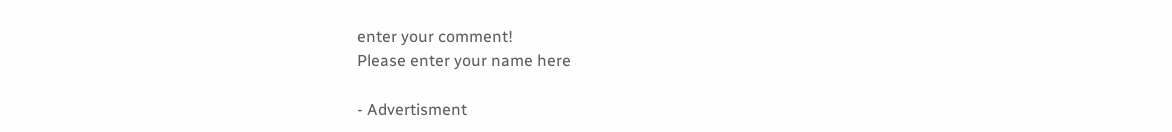enter your comment!
Please enter your name here

- Advertisment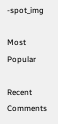-spot_img

Most Popular

Recent Comments